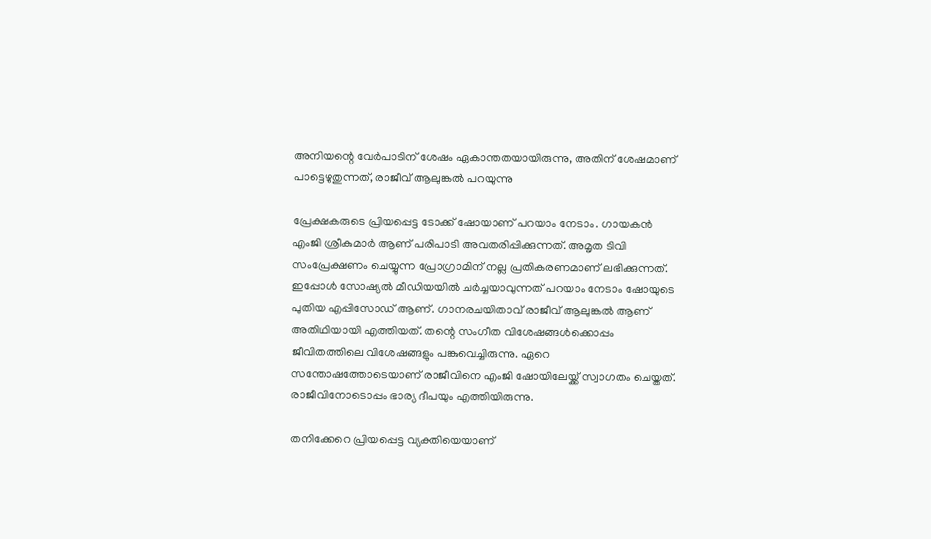അനിയന്റെ വേർപാടിന് ശേഷം ഏകാന്തതയായിരുന്നു, അതിന് ശേഷമാണ് പാട്ടെഴുതുന്നത്, രാജീവ് ആലുങ്കൽ പറയുന്നു

പ്രേക്ഷകരുടെ പ്രിയപ്പെട്ട ടോക്ക് ഷോയാണ് പറയാം നേടാം. ഗായകൻ എംജി ശ്രീകുമാർ ആണ് പരിപാടി അവതരിപ്പിക്കുന്നത്. അമൃത ടിവി സംപ്രേക്ഷണം ചെയ്യുന്ന പ്രോഗ്രാമിന് നല്ല പ്രതികരണമാണ് ലഭിക്കുന്നത്. ഇപ്പോൾ സോഷ്യൽ മീഡിയയിൽ ചർച്ചയാവുന്നത് പറയാം നേടാം ഷോയുടെ പുതിയ എപ്പിസോഡ് ആണ്. ഗാനരചയിതാവ് രാജീവ് ആലുങ്കൽ ആണ് അതിഥിയായി എത്തിയത്. തന്റെ സംഗീത വിശേഷങ്ങൾക്കൊപ്പം ജീവിതത്തിലെ വിശേഷങ്ങളും പങ്കുവെച്ചിരുന്നു. ഏറെ സന്തോഷത്തോടെയാണ് രാജീവിനെ എംജി ഷോയിലേയ്ക്ക് സ്വാഗതം ചെയ്തത്. രാജീവിനോടൊപ്പം ഭാര്യ ദീപയും എത്തിയിരുന്നു.

തനിക്കേറെ പ്രിയപ്പെട്ട വ്യക്തിയെയാണ്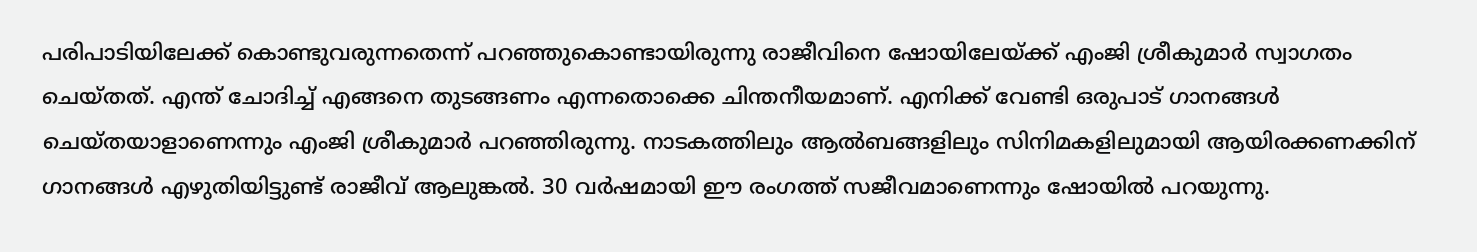പരിപാടിയിലേക്ക് കൊണ്ടുവരുന്നതെന്ന് പറഞ്ഞുകൊണ്ടായിരുന്നു രാജീവിനെ ഷോയിലേയ്ക്ക് എംജി ശ്രീകുമാർ സ്വാഗതം ചെയ്തത്. എന്ത് ചോദിച്ച് എങ്ങനെ തുടങ്ങണം എന്നതൊക്കെ ചിന്തനീയമാണ്. എനിക്ക് വേണ്ടി ഒരുപാട് ഗാനങ്ങള്‍ ചെയ്തയാളാണെന്നും എംജി ശ്രീകുമാര്‍ പറഞ്ഞിരുന്നു. നാടകത്തിലും ആല്‍ബങ്ങളിലും സിനിമകളിലുമായി ആയിരക്കണക്കിന് ഗാനങ്ങള്‍ എഴുതിയിട്ടുണ്ട് രാജീവ് ആലുങ്കല്‍. 30 വര്‍ഷമായി ഈ രംഗത്ത് സജീവമാണെന്നും ഷോയിൽ പറയുന്നു.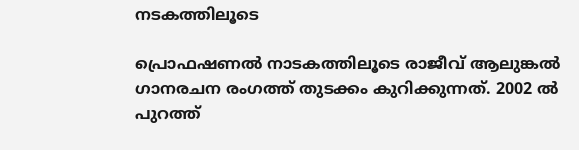നടകത്തിലൂടെ

പ്രൊഫഷണൽ നാടകത്തിലൂടെ രാജീവ് ആലുങ്കൽ ഗാനരചന രംഗത്ത് തുടക്കം കുറിക്കുന്നത്. 2002 ൽ പുറത്ത്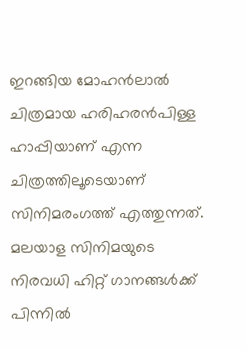ഇറങ്ങിയ മോഹൻലാൽ ചിത്രമായ ഹരിഹരൻപിള്ള ഹാപ്പിയാണ് എന്ന ചിത്രത്തിലൂടെയാണ് സിനിമരംഗത്ത് എത്തുന്നത്. മലയാള സിനിമയുടെ നിരവധി ഹിറ്റ് ഗാനങ്ങൾക്ക് പിന്നിൽ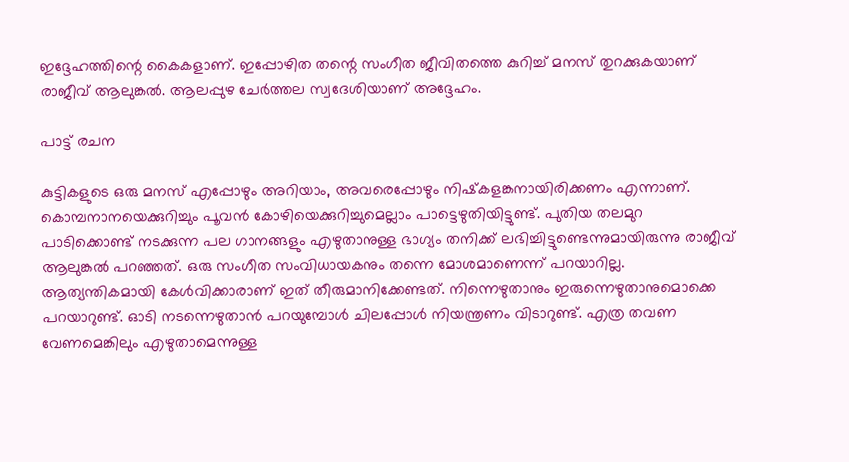ഇദ്ദേഹത്തിന്റെ കൈകളാണ്. ഇപ്പോഴിത തന്റെ സംഗീത ജീവിതത്തെ കുറിച്ച് മനസ് തുറക്കുകയാണ് രാജീവ് ആലുങ്കൽ. ആലപ്പുഴ ചേർത്തല സ്വദേശിയാണ് അദ്ദേഹം.

പാട്ട് രചന

കുട്ടികളുടെ ഒരു മനസ് എപ്പോഴും അറിയാം, അവരെപ്പോഴും നിഷ്‌കളങ്കനായിരിക്കണം എന്നാണ്. കൊമ്പനാനയെക്കുറിച്ചും പൂവന്‍ കോഴിയെക്കുറിച്ചുമെല്ലാം പാട്ടെഴുതിയിട്ടുണ്ട്. പുതിയ തലമുറ പാടിക്കൊണ്ട് നടക്കുന്ന പല ഗാനങ്ങളും എഴുതാനുള്ള ഭാഗ്യം തനിക്ക് ലഭിച്ചിട്ടുണ്ടെന്നുമായിരുന്നു രാജീവ് ആലുങ്കല്‍ പറഞ്ഞത്. ഒരു സംഗീത സംവിധായകനും തന്നെ മോശമാണെന്ന് പറയാറില്ല. ആത്യന്തികമായി കേള്‍വിക്കാരാണ് ഇത് തീരുമാനിക്കേണ്ടത്. നിന്നെഴുതാനും ഇരുന്നെഴുതാനുമൊക്കെ പറയാറുണ്ട്. ഓടി നടന്നെഴുതാന്‍ പറയുമ്പോള്‍ ചിലപ്പോള്‍ നിയന്ത്രണം വിടാറുണ്ട്. എത്ര തവണ വേണമെങ്കിലും എഴുതാമെന്നുള്ള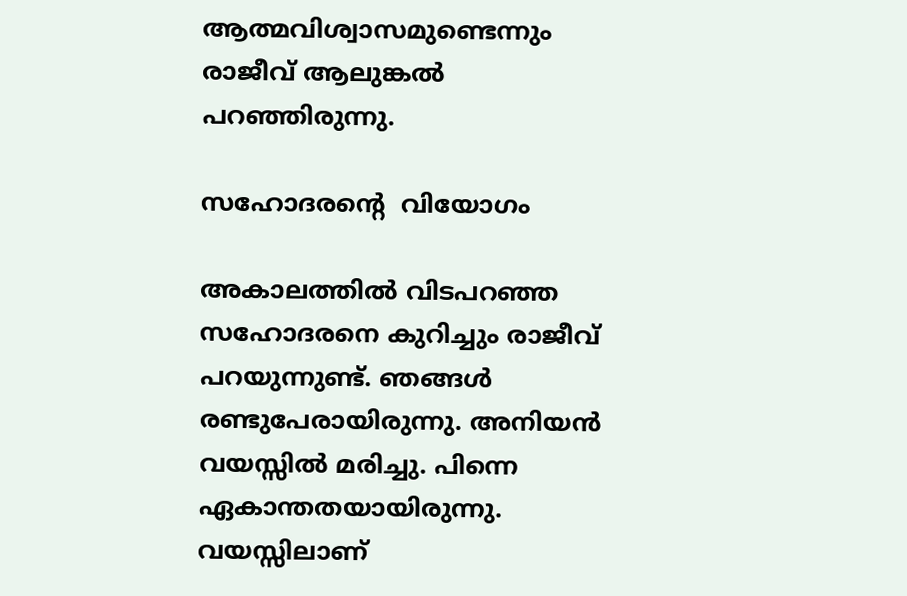ആത്മവിശ്വാസമുണ്ടെന്നും രാജീവ് ആലുങ്കല്‍ പറഞ്ഞിരുന്നു.

സഹോദരന്റെ  വിയോഗം

അകാലത്തിൽ വിടപറഞ്ഞ സഹോദരനെ കുറിച്ചും രാജീവ് പറയുന്നുണ്ട്. ഞങ്ങള്‍ രണ്ടുപേരായിരുന്നു. അനിയന്‍ വയസ്സില്‍ മരിച്ചു. പിന്നെ ഏകാന്തതയായിരുന്നു. വയസ്സിലാണ്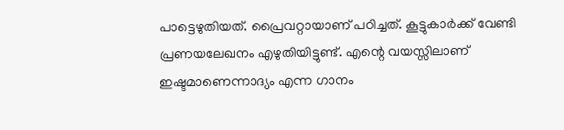പാട്ടെഴുതിയത്. പ്രൈവറ്റായാണ് പഠിച്ചത്. കൂട്ടുകാര്‍ക്ക് വേണ്ടി പ്രണയലേഖനം എഴുതിയിട്ടുണ്ട്. എന്റെ വയസ്സിലാണ് ഇഷ്ടമാണെന്നാദ്യം എന്ന ഗാനം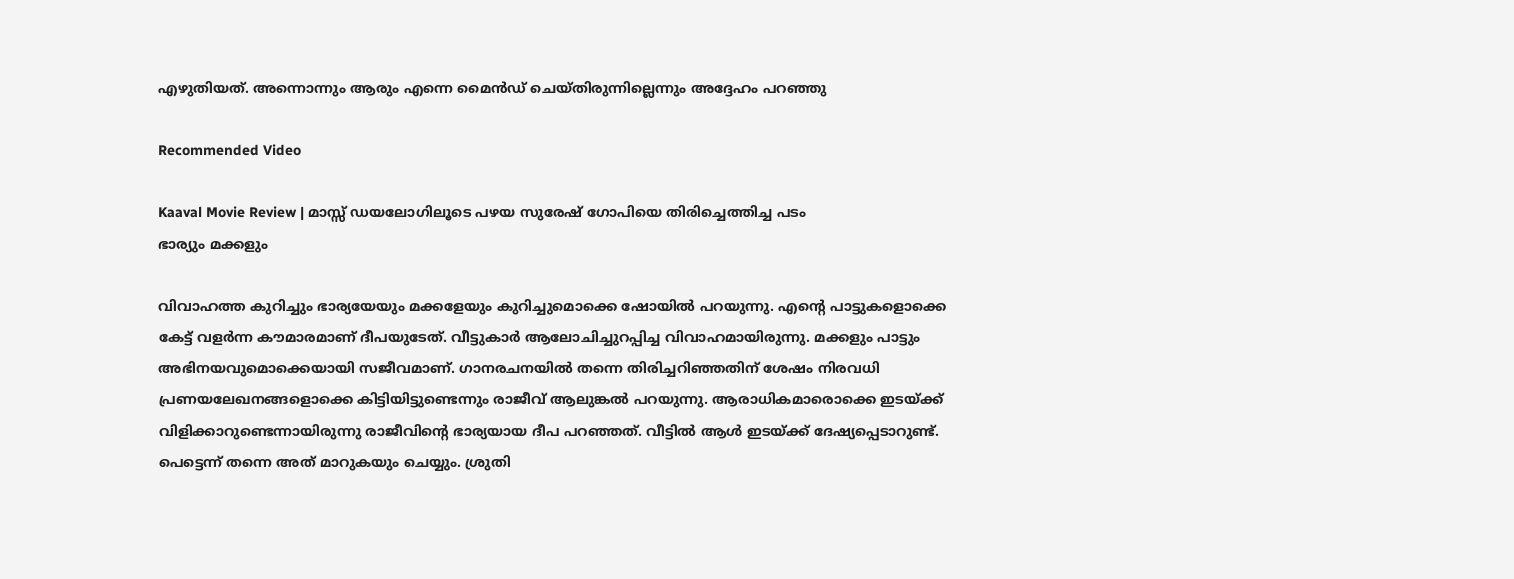എഴുതിയത്. അന്നൊന്നും ആരും എന്നെ മൈന്‍ഡ് ചെയ്തിരുന്നില്ലെന്നും അദ്ദേഹം പറഞ്ഞു

Recommended Video

Kaaval Movie Review | മാസ്സ് ഡയലോഗിലൂടെ പഴയ സുരേഷ് ഗോപിയെ തിരിച്ചെത്തിച്ച പടം
ഭാര്യും മക്കളും

വിവാഹത്ത കുറിച്ചും ഭാര്യയേയും മക്കളേയും കുറിച്ചുമൊക്കെ ഷോയിൽ പറയുന്നു. എന്റെ പാട്ടുകളൊക്കെ കേട്ട് വളര്‍ന്ന കൗമാരമാണ് ദീപയുടേത്. വീട്ടുകാര്‍ ആലോചിച്ചുറപ്പിച്ച വിവാഹമായിരുന്നു. മക്കളും പാട്ടും അഭിനയവുമൊക്കെയായി സജീവമാണ്. ഗാനരചനയില്‍ തന്നെ തിരിച്ചറിഞ്ഞതിന് ശേഷം നിരവധി പ്രണയലേഖനങ്ങളൊക്കെ കിട്ടിയിട്ടുണ്ടെന്നും രാജീവ് ആലുങ്കല്‍ പറയുന്നു. ആരാധികമാരൊക്കെ ഇടയ്ക്ക് വിളിക്കാറുണ്ടെന്നായിരുന്നു രാജീവിന്റെ ഭാര്യയായ ദീപ പറഞ്ഞത്. വീട്ടില്‍ ആള്‍ ഇടയ്ക്ക് ദേഷ്യപ്പെടാറുണ്ട്. പെട്ടെന്ന് തന്നെ അത് മാറുകയും ചെയ്യും. ശ്രുതി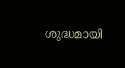ശുദ്ധമായി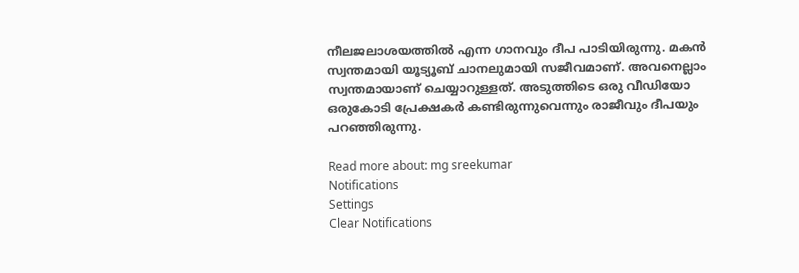നീലജലാശയത്തില്‍ എന്ന ഗാനവും ദീപ പാടിയിരുന്നു. മകന്‍ സ്വന്തമായി യൂട്യൂബ് ചാനലുമായി സജീവമാണ്. അവനെല്ലാം സ്വന്തമായാണ് ചെയ്യാറുള്ളത്. അടുത്തിടെ ഒരു വീഡിയോ ഒരുകോടി പ്രേക്ഷകര്‍ കണ്ടിരുന്നുവെന്നും രാജീവും ദീപയും പറഞ്ഞിരുന്നു.

Read more about: mg sreekumar
Notifications
Settings
Clear Notifications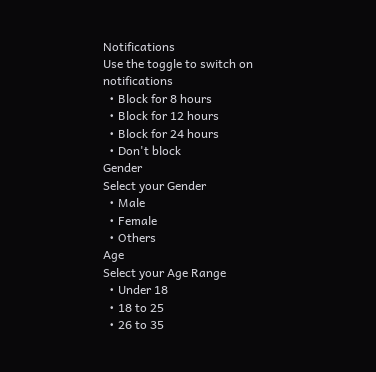Notifications
Use the toggle to switch on notifications
  • Block for 8 hours
  • Block for 12 hours
  • Block for 24 hours
  • Don't block
Gender
Select your Gender
  • Male
  • Female
  • Others
Age
Select your Age Range
  • Under 18
  • 18 to 25
  • 26 to 35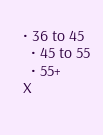• 36 to 45
  • 45 to 55
  • 55+
X